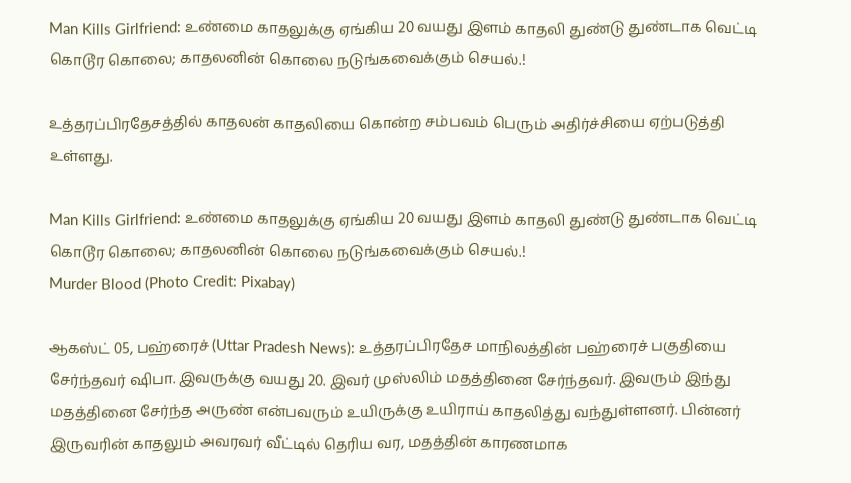Man Kills Girlfriend: உண்மை காதலுக்கு ஏங்கிய 20 வயது இளம் காதலி துண்டு துண்டாக வெட்டி கொடூர கொலை; காதலனின் கொலை நடுங்கவைக்கும் செயல்.!

உத்தரப்பிரதேசத்தில் காதலன் காதலியை கொன்ற சம்பவம் பெரும் அதிர்ச்சியை ஏற்படுத்தி உள்ளது.

Man Kills Girlfriend: உண்மை காதலுக்கு ஏங்கிய 20 வயது இளம் காதலி துண்டு துண்டாக வெட்டி கொடூர கொலை; காதலனின் கொலை நடுங்கவைக்கும் செயல்.!
Murder Blood (Photo Credit: Pixabay)

ஆகஸ்ட் 05, பஹ்ரைச் (Uttar Pradesh News): உத்தரப்பிரதேச மாநிலத்தின் பஹ்ரைச் பகுதியை சேர்ந்தவர் ஷிபா. இவருக்கு வயது 20. இவர் முஸ்லிம் மதத்தினை சேர்ந்தவர். இவரும் இந்து மதத்தினை சேர்ந்த அருண் என்பவரும் உயிருக்கு உயிராய் காதலித்து வந்துள்ளனர். பின்னர் இருவரின் காதலும் அவரவர் வீட்டில் தெரிய வர, மதத்தின் காரணமாக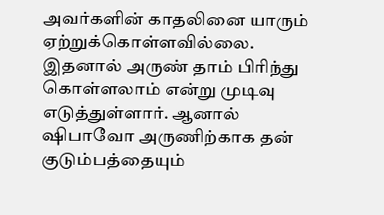அவர்களின் காதலினை யாரும் ஏற்றுக்கொள்ளவில்லை. இதனால் அருண் தாம் பிரிந்து கொள்ளலாம் என்று முடிவு எடுத்துள்ளார். ஆனால் ஷிபாவோ அருணிற்காக தன் குடும்பத்தையும்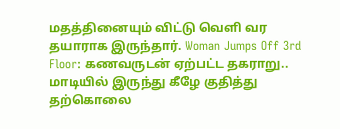மதத்தினையும் விட்டு வெளி வர தயாராக இருந்தார். Woman Jumps Off 3rd Floor: கணவருடன் ஏற்பட்ட தகராறு.. மாடியில் இருந்து கீழே குதித்து தற்கொலை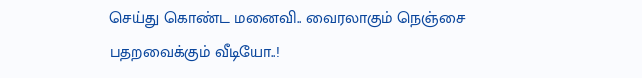செய்து கொண்ட மனைவி.. வைரலாகும் நெஞ்சை பதறவைக்கும் வீடியோ..!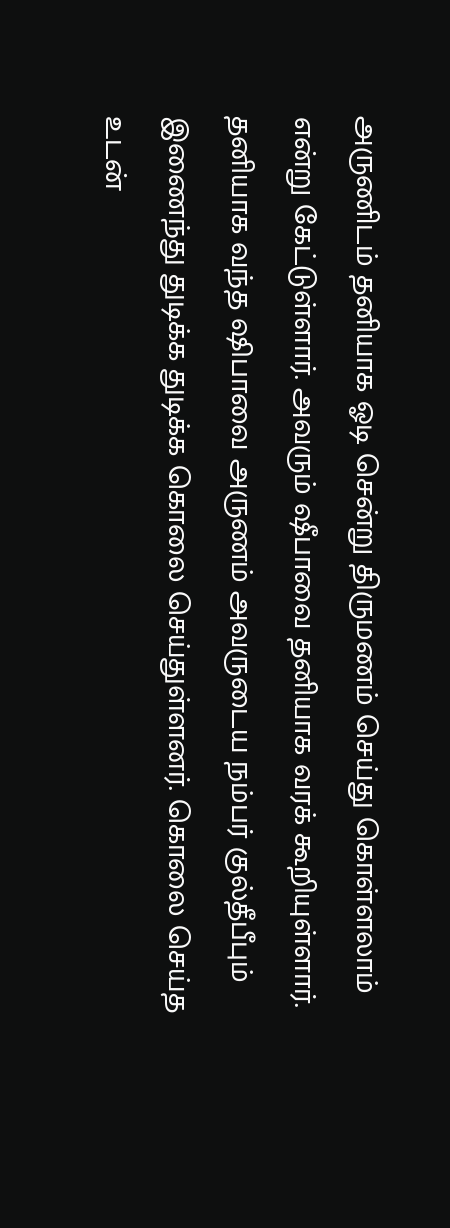அருணிடம் தனியாக ஓடி சென்று திருமணம் செய்து கொள்ளலாம் என்று கேட்டுள்ளார். அவரும் ஷீபாவை தனியாக வரக் கூறியுள்ளார். தனியாக வந்த ஷிபாவை அருணம் அவருடைய நம்பர் குல்தீபீபும் இணைந்து துடிக்க துடிக்க கொலை செய்துள்ளனர். கொலை செய்த உடன்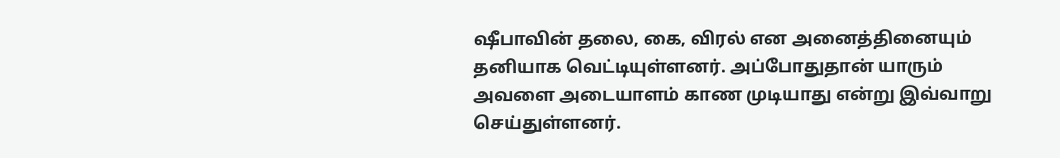ஷீபாவின் தலை, கை, விரல் என அனைத்தினையும் தனியாக வெட்டியுள்ளனர். அப்போதுதான் யாரும் அவளை அடையாளம் காண முடியாது என்று இவ்வாறு செய்துள்ளனர்.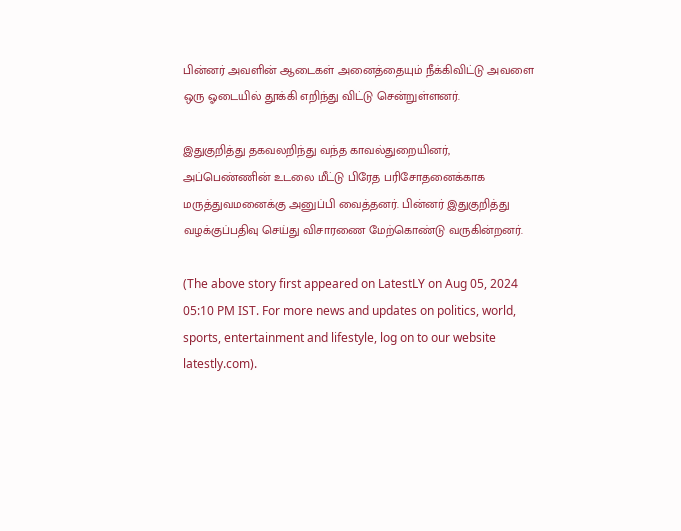பின்னர் அவளின் ஆடைகள் அனைத்தையும் நீக்கிவிட்டு அவளை ஒரு ஓடையில் தூக்கி எறிந்து விட்டு சென்றுள்ளனர்.

இதுகுறித்து தகவலறிந்து வந்த காவல்துறையினர், அப்பெண்ணின் உடலை மீட்டு பிரேத பரிசோதனைக்காக மருத்துவமனைக்கு அனுப்பி வைத்தனர். பின்னர் இதுகுறித்து வழக்குப்பதிவு செய்து விசாரணை மேற்கொண்டு வருகின்றனர்.

(The above story first appeared on LatestLY on Aug 05, 2024 05:10 PM IST. For more news and updates on politics, world, sports, entertainment and lifestyle, log on to our website latestly.com).